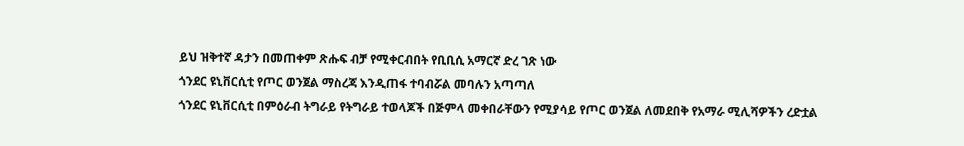ይህ ዝቅተኛ ዳታን በመጠቀም ጽሑፍ ብቻ የሚቀርብበት የቢቢሲ አማርኛ ድረ ገጽ ነው
ጎንደር ዩኒቨርሲቲ የጦር ወንጀል ማስረጃ እንዲጠፋ ተባብሯል መባሉን አጣጣለ
ጎንደር ዩኒቨርሲቲ በምዕራብ ትግራይ የትግራይ ተወላጆች በጅምላ መቀበራቸውን የሚያሳይ የጦር ወንጀል ለመደበቅ የአማራ ሚሊሻዎችን ረድቷል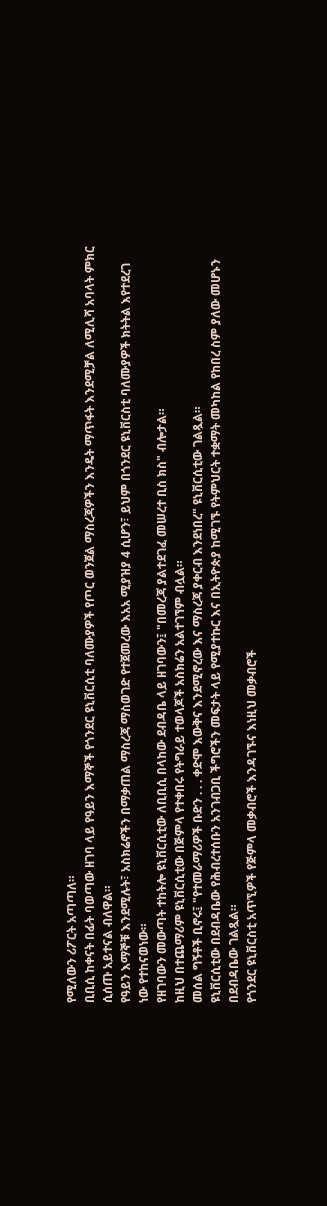የሚለውን ሪፖርት አጣጣለ።
ቢቢሲ ከቀናት በፊት ባወጣው ዘገባ ላይ የዓይን እማኞች የጎንደር ዩኒቨርሲቲ ባለሙያዎች የጦር ወንጀል ማስረጃዎችን እንዴት ማጥፋት እንደሚቻል ለሚሊሻ አባላት ምክር ሲሰጡ አይተናል ብለዋል።
የዓይን እማኞቹ እንደሚሉት፣ አስክሬኖችን በማቃጠል ማስረጃ ማስወገድ የተጀመረው እአአ ሚያዝያ 4 ሲሆን፣ ይህም በጎንደር ዩኒቨርስቲ ባለሙያዎች ክትትል እየተደረገ ነው የተከናወነው።
የዘገባውን መውጣት ተከትሎ ዩኒቨርሲቲው ለቢቢሲ በላከው ደብዳቤ ላይ ዘገባውን፤ "በመረጃ ያልተደገፈ መሠረተ ቢስ ክስ" ብሎታል።
ከዚህ በተጨማሪም ዩኒቨርሲቲው በጅምላ የተቀበሩ የትግራይ ተወላጆች አስክሬን አልተገኘም ብሏል።
መሰል ግኝቶች ቢኖሩ፤ "የተመራማሪዎች ቡድን . . . ቀድሞ እውቅና እንደሚኖረው እና ማስረጃ ያቀርብ እንደነበረ" ዩኒቨርሲቲው ገልጿል።
ዩኒቨርሲቲው በደብዳቤው የሕብረተሰቡን አንገብጋቢ ችግሮችን መፍታት ላይ የሚያተኩር እና በኢትዮጵያ ከሚገኙ የትምህርት ተቋማት መካከል የከበረ ስም ያለው መሆኑን በደብዳቤው ገልጿል።
የጎንደር ዩኒቨርስቲ አጥኚዎች የጅምላ መቃብሮች እንዳገኙና እነዚህ መቃብሮች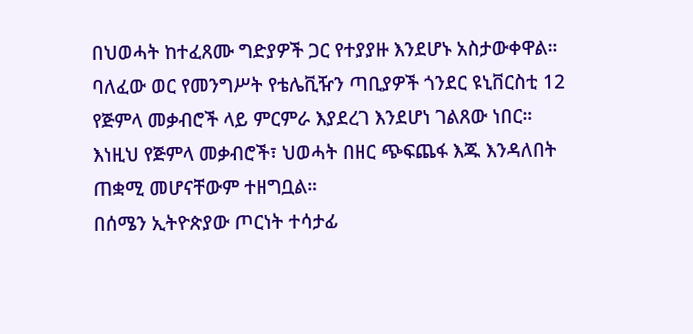በህወሓት ከተፈጸሙ ግድያዎች ጋር የተያያዙ እንደሆኑ አስታውቀዋል።
ባለፈው ወር የመንግሥት የቴሌቪዥን ጣቢያዎች ጎንደር ዩኒቨርስቲ 12 የጅምላ መቃብሮች ላይ ምርምራ እያደረገ እንደሆነ ገልጸው ነበር።
እነዚህ የጅምላ መቃብሮች፣ ህወሓት በዘር ጭፍጨፋ እጁ እንዳለበት ጠቋሚ መሆናቸውም ተዘግቧል።
በሰሜን ኢትዮጵያው ጦርነት ተሳታፊ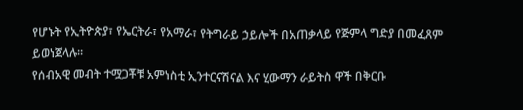የሆኑት የኢትዮጵያ፣ የኤርትራ፣ የአማራ፣ የትግራይ ኃይሎች በአጠቃላይ የጅምላ ግድያ በመፈጸም ይወነጀላሉ።
የሰብአዊ መብት ተሟጋቾቹ አምነስቲ ኢንተርናሽናል እና ሂውማን ራይትስ ዋች በቅርቡ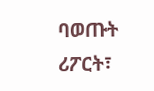ባወጡት ሪፖርት፣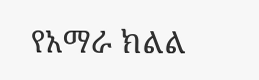የአማራ ክልል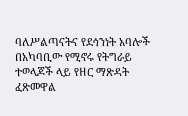ባለሥልጣናትና የደኅንነት አባሎች በአካባቢው የሚኖሩ የትግራይ ተወላጆች ላይ የዘር ማጽዳት ፈጽመዋል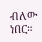ብለው ነበር።